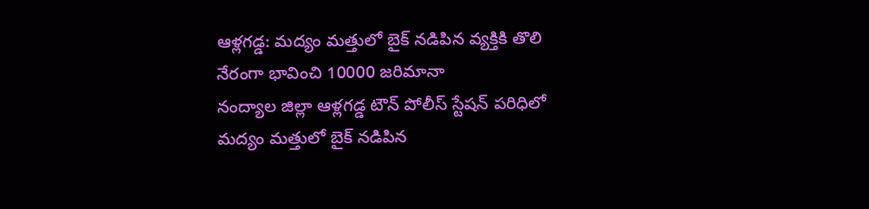ఆళ్లగడ్డ: మద్యం మత్తులో బైక్ నడిపిన వ్యక్తికి తొలి నేరంగా భావించి 10000 జరిమానా
నంద్యాల జిల్లా ఆళ్లగడ్డ టౌన్ పోలీస్ స్టేషన్ పరిధిలో మద్యం మత్తులో బైక్ నడిపిన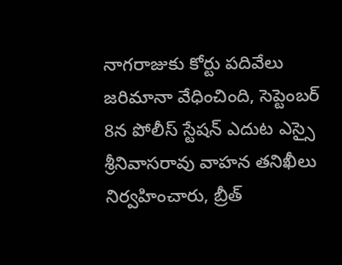నాగరాజుకు కోర్టు పదివేలు జరిమానా వేధించింది, సెప్టెంబర్ 8న పోలీస్ స్టేషన్ ఎదుట ఎస్సై శ్రీనివాసరావు వాహన తనిఖీలు నిర్వహించారు, బ్రీత్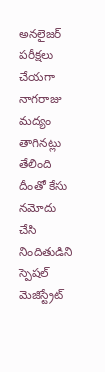అనలైజర్ పరీక్షలు చేయగా నాగరాజు మద్యం తాగినట్లు తేలింది దీంతో కేసు నమోదు చేసి నిందితుడిని స్పెషల్ మెజిస్ట్రేట్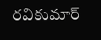రవికుమార్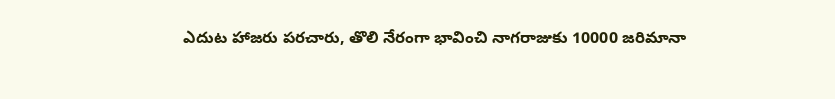ఎదుట హాజరు పరచారు, తొలి నేరంగా భావించి నాగరాజుకు 10000 జరిమానా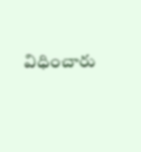విధించారు